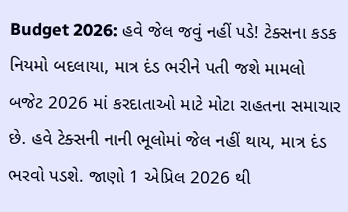Budget 2026: હવે જેલ જવું નહીં પડે! ટેક્સના કડક નિયમો બદલાયા, માત્ર દંડ ભરીને પતી જશે મામલો
બજેટ 2026 માં કરદાતાઓ માટે મોટા રાહતના સમાચાર છે. હવે ટેક્સની નાની ભૂલોમાં જેલ નહીં થાય, માત્ર દંડ ભરવો પડશે. જાણો 1 એપ્રિલ 2026 થી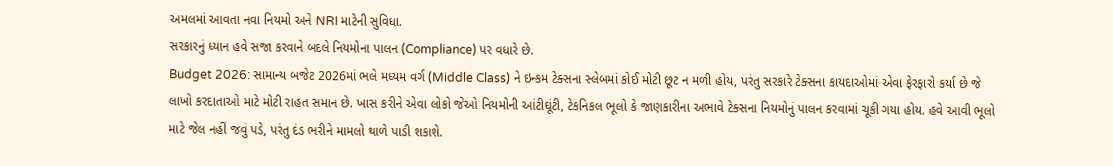અમલમાં આવતા નવા નિયમો અને NRI માટેની સુવિધા.
સરકારનું ધ્યાન હવે સજા કરવાને બદલે નિયમોના પાલન (Compliance) પર વધારે છે.
Budget 2026: સામાન્ય બજેટ 2026માં ભલે મધ્યમ વર્ગ (Middle Class) ને ઇન્કમ ટેક્સના સ્લેબમાં કોઈ મોટી છૂટ ન મળી હોય, પરંતુ સરકારે ટેક્સના કાયદાઓમાં એવા ફેરફારો કર્યા છે જે લાખો કરદાતાઓ માટે મોટી રાહત સમાન છે. ખાસ કરીને એવા લોકો જેઓ નિયમોની આંટીઘૂંટી, ટેકનિકલ ભૂલો કે જાણકારીના અભાવે ટેક્સના નિયમોનું પાલન કરવામાં ચૂકી ગયા હોય. હવે આવી ભૂલો માટે જેલ નહીં જવું પડે, પરંતુ દંડ ભરીને મામલો થાળે પાડી શકાશે.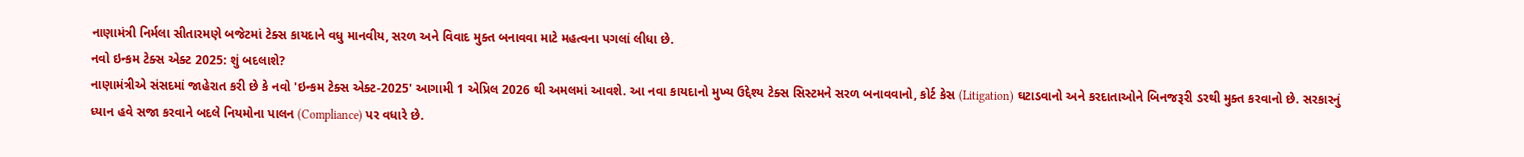નાણામંત્રી નિર્મલા સીતારમણે બજેટમાં ટેક્સ કાયદાને વધુ માનવીય, સરળ અને વિવાદ મુક્ત બનાવવા માટે મહત્વના પગલાં લીધા છે.
નવો ઇન્કમ ટેક્સ એક્ટ 2025: શું બદલાશે?
નાણામંત્રીએ સંસદમાં જાહેરાત કરી છે કે નવો 'ઇન્કમ ટેક્સ એક્ટ-2025' આગામી 1 એપ્રિલ 2026 થી અમલમાં આવશે. આ નવા કાયદાનો મુખ્ય ઉદ્દેશ્ય ટેક્સ સિસ્ટમને સરળ બનાવવાનો, કોર્ટ કેસ (Litigation) ઘટાડવાનો અને કરદાતાઓને બિનજરૂરી ડરથી મુક્ત કરવાનો છે. સરકારનું ધ્યાન હવે સજા કરવાને બદલે નિયમોના પાલન (Compliance) પર વધારે છે.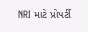NRI માટે પ્રોપર્ટી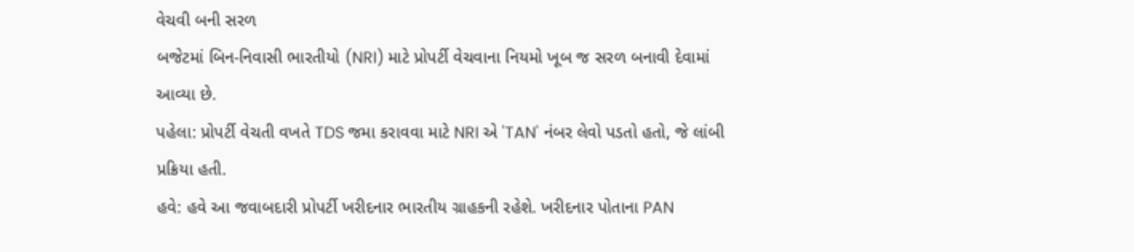વેચવી બની સરળ
બજેટમાં બિન-નિવાસી ભારતીયો (NRI) માટે પ્રોપર્ટી વેચવાના નિયમો ખૂબ જ સરળ બનાવી દેવામાં આવ્યા છે.
પહેલા: પ્રોપર્ટી વેચતી વખતે TDS જમા કરાવવા માટે NRI એ 'TAN' નંબર લેવો પડતો હતો, જે લાંબી પ્રક્રિયા હતી.
હવે: હવે આ જવાબદારી પ્રોપર્ટી ખરીદનાર ભારતીય ગ્રાહકની રહેશે. ખરીદનાર પોતાના PAN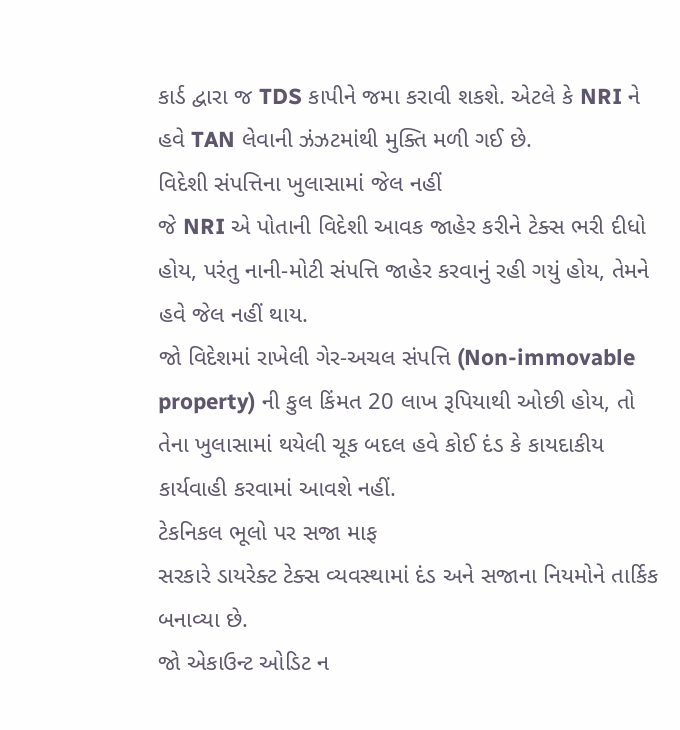કાર્ડ દ્વારા જ TDS કાપીને જમા કરાવી શકશે. એટલે કે NRI ને હવે TAN લેવાની ઝંઝટમાંથી મુક્તિ મળી ગઈ છે.
વિદેશી સંપત્તિના ખુલાસામાં જેલ નહીં
જે NRI એ પોતાની વિદેશી આવક જાહેર કરીને ટેક્સ ભરી દીધો હોય, પરંતુ નાની-મોટી સંપત્તિ જાહેર કરવાનું રહી ગયું હોય, તેમને હવે જેલ નહીં થાય.
જો વિદેશમાં રાખેલી ગેર-અચલ સંપત્તિ (Non-immovable property) ની કુલ કિંમત 20 લાખ રૂપિયાથી ઓછી હોય, તો તેના ખુલાસામાં થયેલી ચૂક બદલ હવે કોઈ દંડ કે કાયદાકીય કાર્યવાહી કરવામાં આવશે નહીં.
ટેકનિકલ ભૂલો પર સજા માફ
સરકારે ડાયરેક્ટ ટેક્સ વ્યવસ્થામાં દંડ અને સજાના નિયમોને તાર્કિક બનાવ્યા છે.
જો એકાઉન્ટ ઓડિટ ન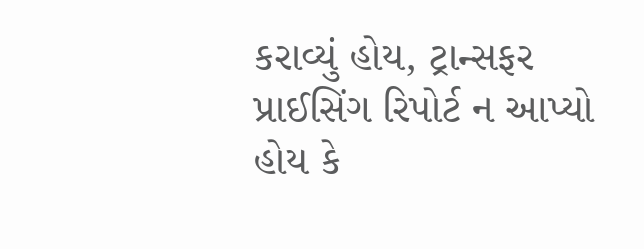કરાવ્યું હોય, ટ્રાન્સફર પ્રાઈસિંગ રિપોર્ટ ન આપ્યો હોય કે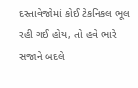દસ્તાવેજોમાં કોઈ ટેકનિકલ ભૂલ રહી ગઈ હોય, તો હવે ભારે સજાને બદલે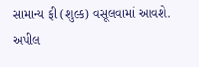સામાન્ય ફી (શુલ્ક) વસૂલવામાં આવશે.
અપીલ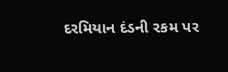દરમિયાન દંડની રકમ પર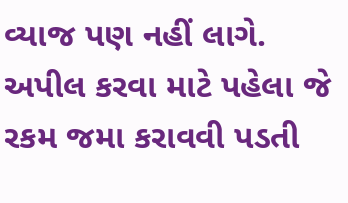વ્યાજ પણ નહીં લાગે. અપીલ કરવા માટે પહેલા જે રકમ જમા કરાવવી પડતી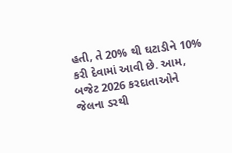હતી, તે 20% થી ઘટાડીને 10% કરી દેવામાં આવી છે. આમ, બજેટ 2026 કરદાતાઓને જેલના ડરથી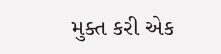મુક્ત કરી એક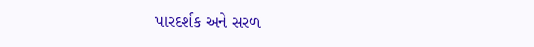પારદર્શક અને સરળ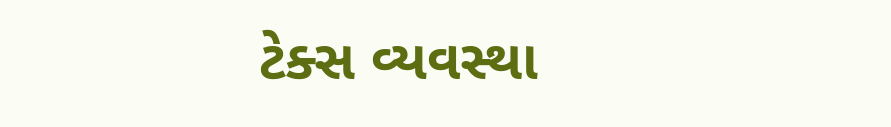ટેક્સ વ્યવસ્થા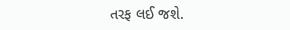તરફ લઈ જશે.